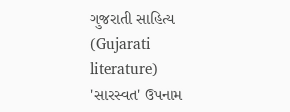ગુજરાતી સાહિત્ય (Gujarati literature)
'સારસ્વત' ઉપનામ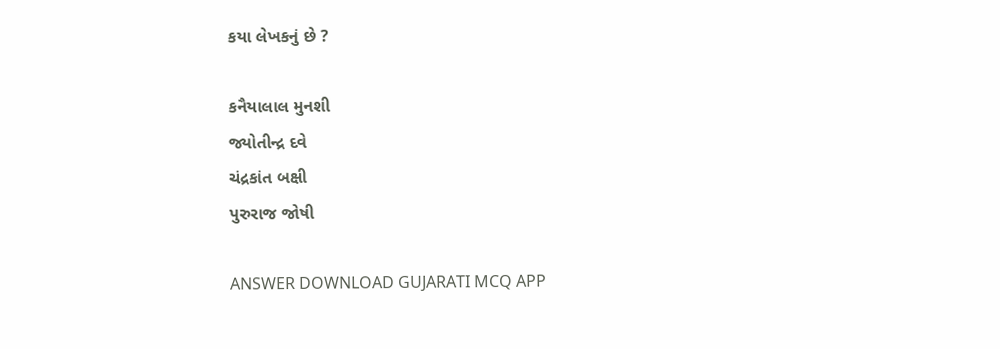કયા લેખકનું છે ?

કનૈયાલાલ મુનશી
જ્યોતીન્દ્ર દવે
ચંદ્રકાંત બક્ષી
પુરુરાજ જોષી

ANSWER DOWNLOAD GUJARATI MCQ APP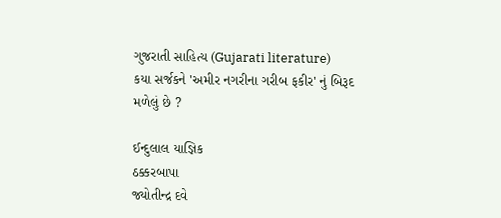ગુજરાતી સાહિત્ય (Gujarati literature)
કયા સર્જકને 'અમીર નગરીના ગરીબ ફકીર' નું બિરૂદ મળેલું છે ?

ઈન્દુલાલ યાજ્ઞિક
ઠક્કરબાપા
જ્યોતીન્દ્ર દવે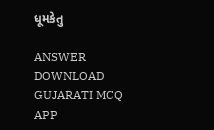ધૂમકેતુ

ANSWER DOWNLOAD GUJARATI MCQ APP